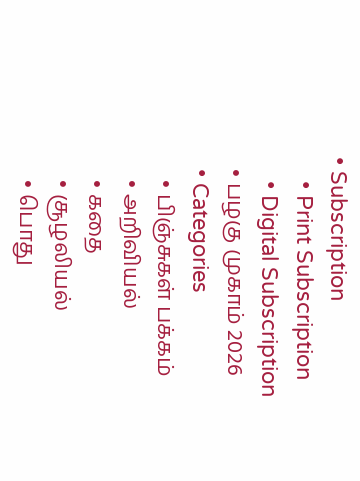• Subscription
    • Print Subscription
    • Digital Subscription
  • பழகு முகாம் 2026
  • Categories
    • பிஞ்சுகள் பக்கம்
    • அறிவியல்
    • கதை
    • சூழலியல்
    • பொது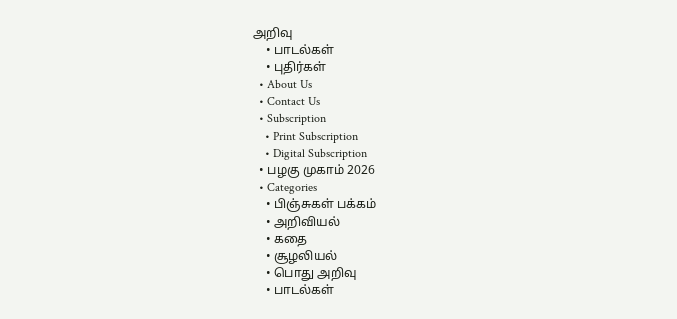அறிவு
    • பாடல்கள்
    • புதிர்கள்
  • About Us
  • Contact Us
  • Subscription
    • Print Subscription
    • Digital Subscription
  • பழகு முகாம் 2026
  • Categories
    • பிஞ்சுகள் பக்கம்
    • அறிவியல்
    • கதை
    • சூழலியல்
    • பொது அறிவு
    • பாடல்கள்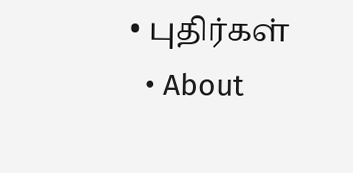• புதிர்கள்
  • About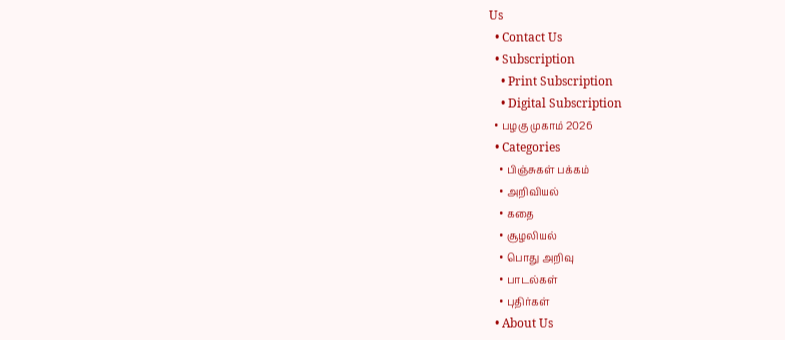Us
  • Contact Us
  • Subscription
    • Print Subscription
    • Digital Subscription
  • பழகு முகாம் 2026
  • Categories
    • பிஞ்சுகள் பக்கம்
    • அறிவியல்
    • கதை
    • சூழலியல்
    • பொது அறிவு
    • பாடல்கள்
    • புதிர்கள்
  • About Us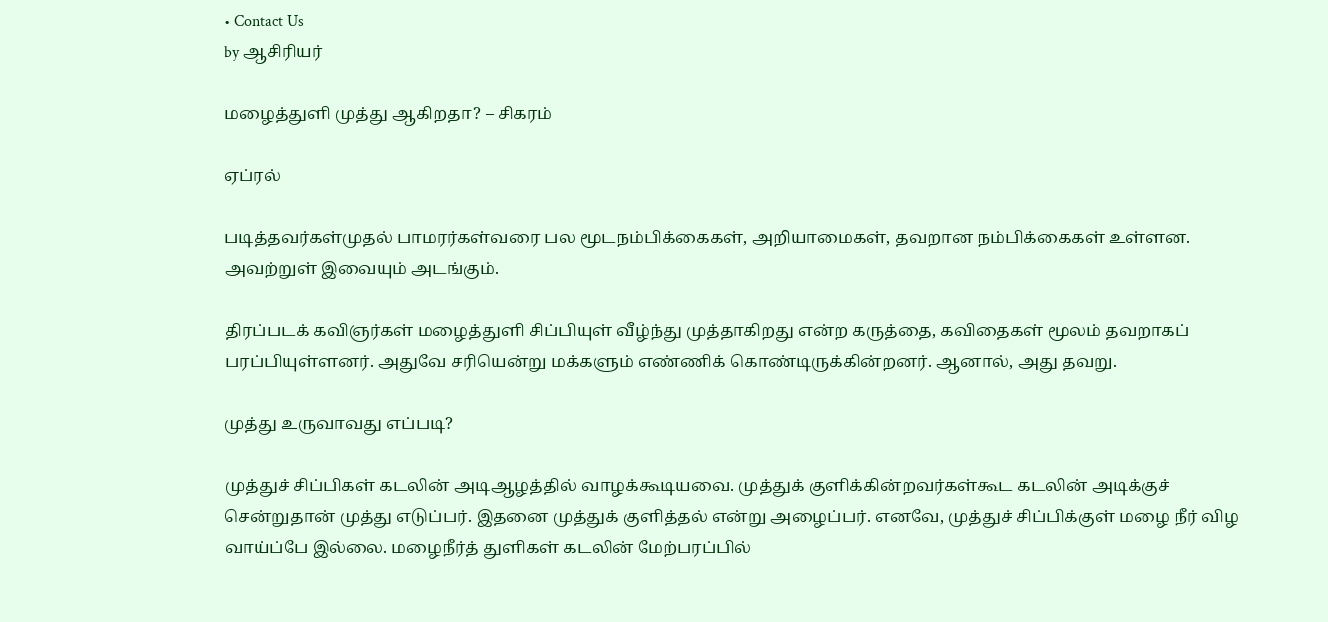• Contact Us
by ஆசிரியர்

மழைத்துளி முத்து ஆகிறதா? – சிகரம்

ஏப்ரல்

படித்தவர்கள்முதல் பாமரர்கள்வரை பல மூடநம்பிக்கைகள், அறியாமைகள், தவறான நம்பிக்கைகள் உள்ளன. அவற்றுள் இவையும் அடங்கும்.

திரப்படக் கவிஞர்கள் மழைத்துளி சிப்பியுள் வீழ்ந்து முத்தாகிறது என்ற கருத்தை, கவிதைகள் மூலம் தவறாகப் பரப்பியுள்ளனர். அதுவே சரியென்று மக்களும் எண்ணிக் கொண்டிருக்கின்றனர். ஆனால், அது தவறு.

முத்து உருவாவது எப்படி?

முத்துச் சிப்பிகள் கடலின் அடிஆழத்தில் வாழக்கூடியவை. முத்துக் குளிக்கின்றவர்கள்கூட கடலின் அடிக்குச் சென்றுதான் முத்து எடுப்பர். இதனை முத்துக் குளித்தல் என்று அழைப்பர். எனவே, முத்துச் சிப்பிக்குள் மழை நீர் விழ வாய்ப்பே இல்லை. மழைநீர்த் துளிகள் கடலின் மேற்பரப்பில்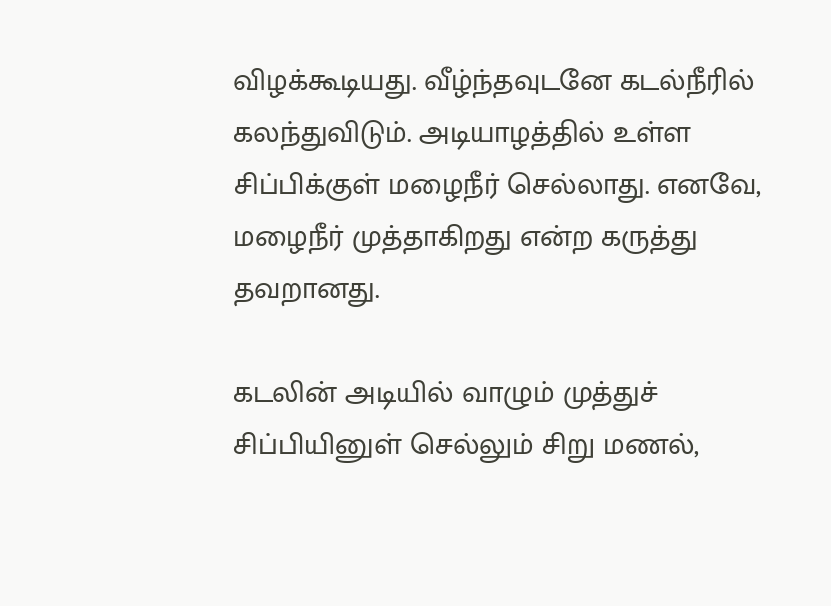விழக்கூடியது. வீழ்ந்தவுடனே கடல்நீரில் கலந்துவிடும். அடியாழத்தில் உள்ள சிப்பிக்குள் மழைநீர் செல்லாது. எனவே, மழைநீர் முத்தாகிறது என்ற கருத்து தவறானது.

கடலின் அடியில் வாழும் முத்துச் சிப்பியினுள் செல்லும் சிறு மணல்,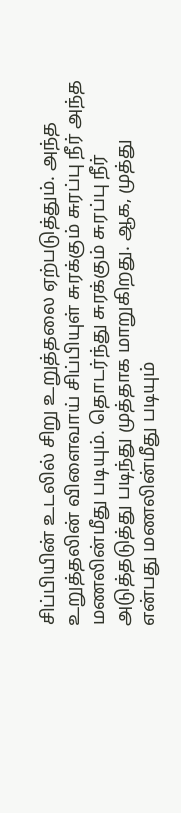சிப்பியின் உடலில் சிறு உறுத்தலை ஏற்படுத்தும். அந்த உறுத்தலின் விளைவாய் சிப்பியுள் சுரக்கும் சுரப்பு நீர் அந்த மணலின்மீது படியும். தொடர்ந்து சுரக்கும் சுரப்பு நீர் அடுத்தடுத்து படிந்து முத்தாக மாறுகிறது. ஆக, முத்து என்பது மணலின்மீது படியும்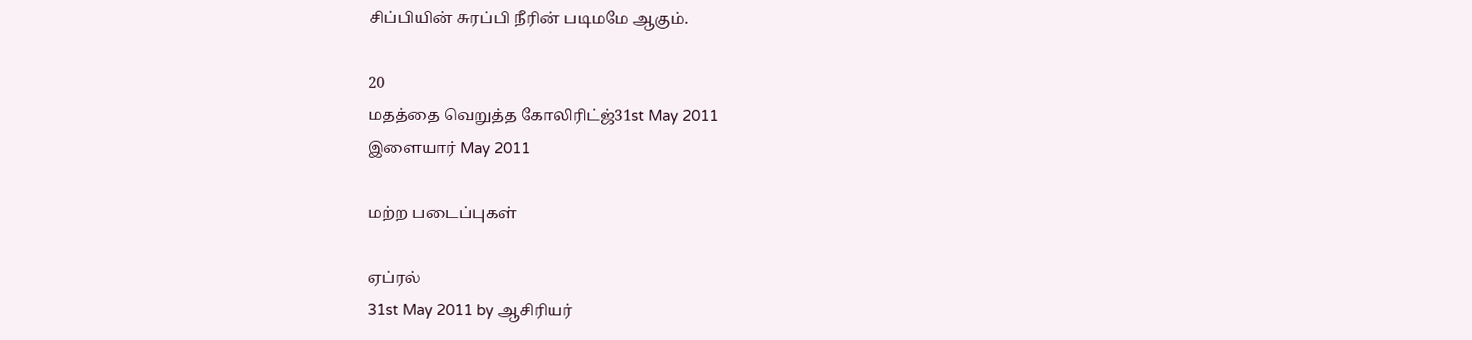சிப்பியின் சுரப்பி நீரின் படிமமே ஆகும்.

20
மதத்தை வெறுத்த கோலிரிட்ஜ்31st May 2011
இளையார் May 2011

மற்ற படைப்புகள்

ஏப்ரல்
31st May 2011 by ஆசிரியர்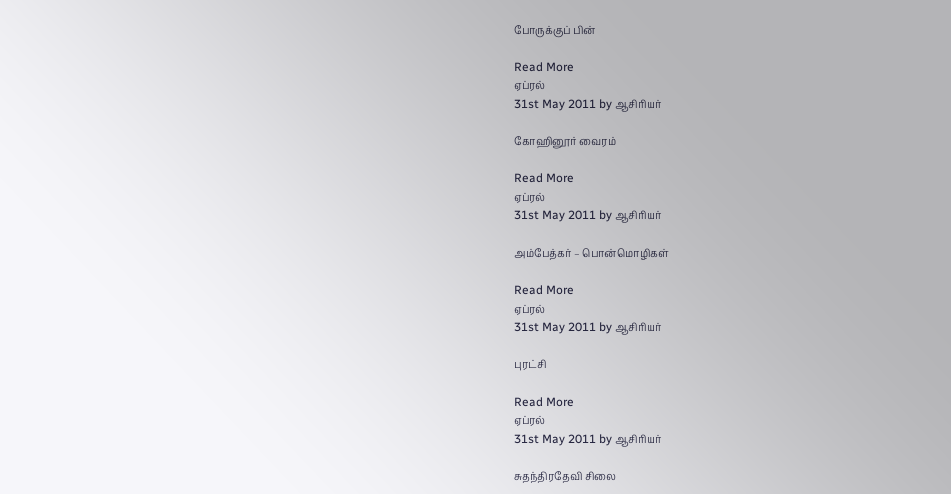போருக்குப் பின்

Read More
ஏப்ரல்
31st May 2011 by ஆசிரியர்

கோஹினூர் வைரம்

Read More
ஏப்ரல்
31st May 2011 by ஆசிரியர்

அம்பேத்கர் – பொன்மொழிகள்

Read More
ஏப்ரல்
31st May 2011 by ஆசிரியர்

புரட்சி

Read More
ஏப்ரல்
31st May 2011 by ஆசிரியர்

சுதந்திரதேவி சிலை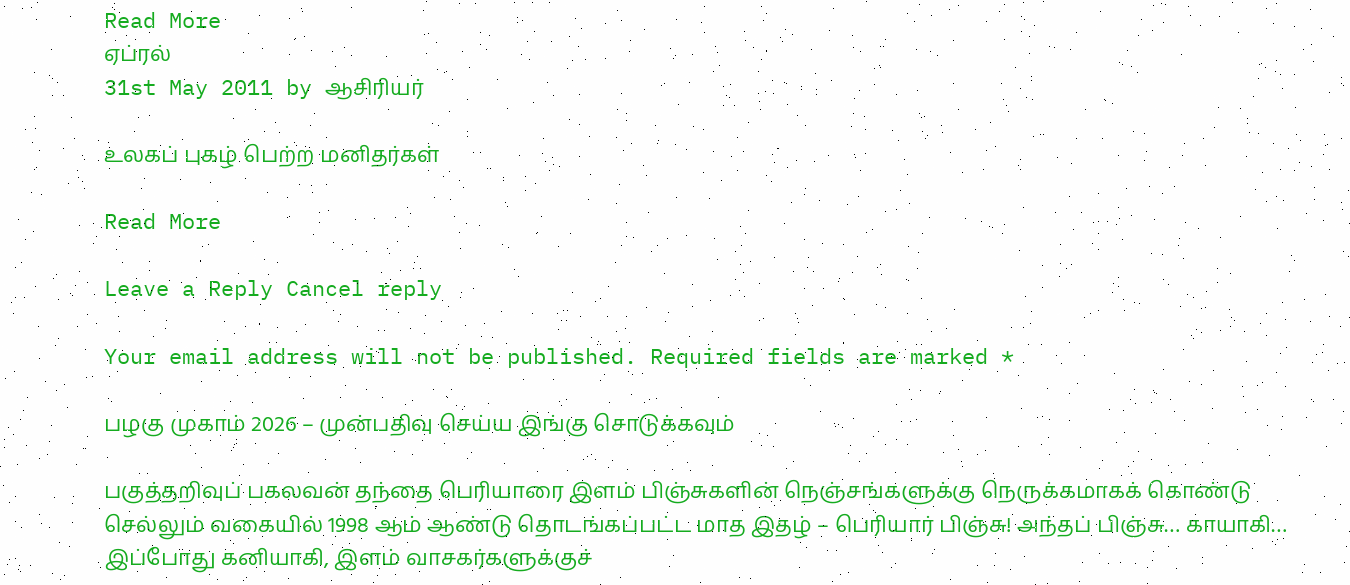Read More
ஏப்ரல்
31st May 2011 by ஆசிரியர்

உலகப் புகழ் பெற்ற மனிதர்கள்

Read More

Leave a Reply Cancel reply

Your email address will not be published. Required fields are marked *

பழகு முகாம் 2026 – முன்பதிவு செய்ய இங்கு சொடுக்கவும்

பகுத்தறிவுப் பகலவன் தந்தை பெரியாரை இளம் பிஞ்சுகளின் நெஞ்சங்களுக்கு நெருக்கமாகக் கொண்டு செல்லும் வகையில் 1998 ஆம் ஆண்டு தொடங்கப்பட்ட மாத இதழ் – பெரியார் பிஞ்சு! அந்தப் பிஞ்சு… காயாகி… இப்போது கனியாகி, இளம் வாசகர்களுக்குச்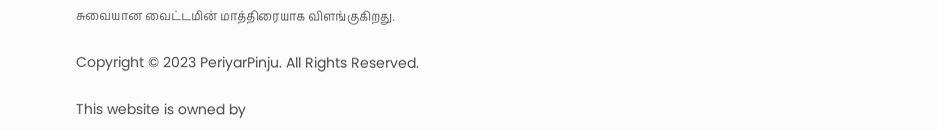சுவையான வைட்டமின் மாத்திரையாக விளங்குகிறது.

Copyright © 2023 PeriyarPinju. All Rights Reserved.

This website is owned by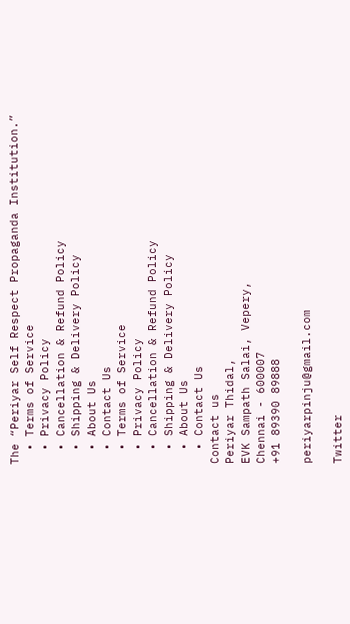The “Periyar Self Respect Propaganda Institution.”
  • Terms of Service
  • Privacy Policy
  • Cancellation & Refund Policy
  • Shipping & Delivery Policy
  • About Us
  • Contact Us
  • Terms of Service
  • Privacy Policy
  • Cancellation & Refund Policy
  • Shipping & Delivery Policy
  • About Us
  • Contact Us
Contact us
Periyar Thidal,
EVK Sampath Salai, Vepery,
Chennai - 600007
+91 89390 89888

periyarpinju@gmail.com

Twitter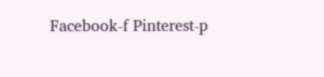Facebook-f Pinterest-p